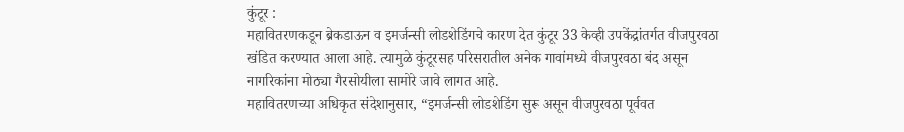कुंटूर :
महावितरणकडून ब्रेकडाऊन व इमर्जन्सी लोडशेडिंगचे कारण देत कुंटूर 33 केव्ही उपकेंद्रांतर्गत वीजपुरवठा खंडित करण्यात आला आहे. त्यामुळे कुंटूरसह परिसरातील अनेक गावांमध्ये वीजपुरवठा बंद असून नागरिकांना मोठ्या गैरसोयीला सामोरे जावे लागत आहे.
महावितरणच्या अधिकृत संदेशानुसार, “इमर्जन्सी लोडशेडिंग सुरू असून वीजपुरवठा पूर्ववत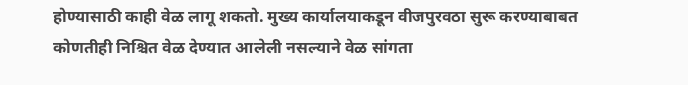होण्यासाठी काही वेळ लागू शकतो. मुख्य कार्यालयाकडून वीजपुरवठा सुरू करण्याबाबत कोणतीही निश्चित वेळ देण्यात आलेली नसल्याने वेळ सांगता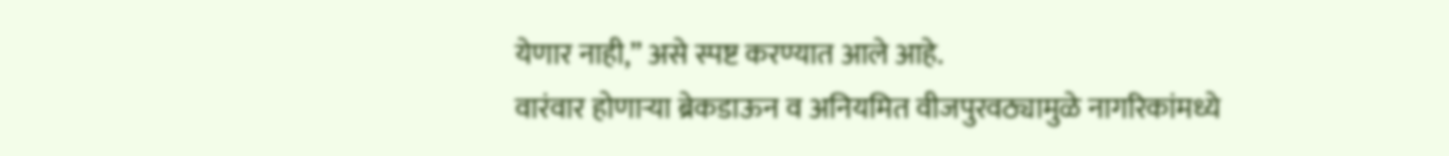येणार नाही,” असे स्पष्ट करण्यात आले आहे.
वारंवार होणाऱ्या ब्रेकडाऊन व अनियमित वीजपुरवठ्यामुळे नागरिकांमध्ये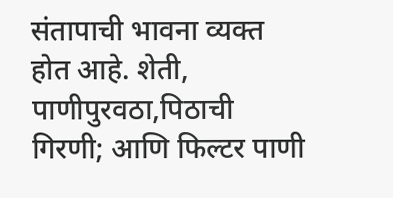संतापाची भावना व्यक्त होत आहे. शेती, पाणीपुरवठा,पिठाची गिरणी; आणि फिल्टर पाणी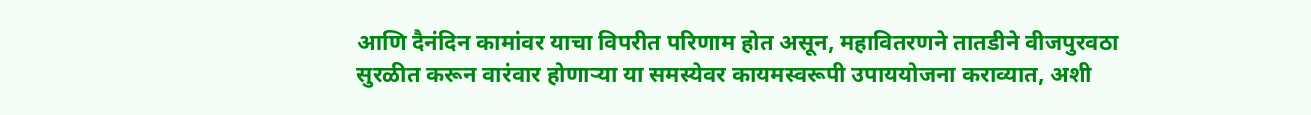आणि दैनंदिन कामांवर याचा विपरीत परिणाम होत असून, महावितरणने तातडीने वीजपुरवठा सुरळीत करून वारंवार होणाऱ्या या समस्येवर कायमस्वरूपी उपाययोजना कराव्यात, अशी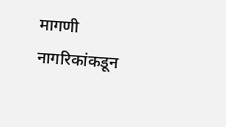मागणी नागरिकांकडून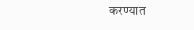करण्यात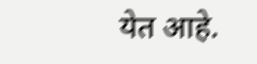येत आहे.